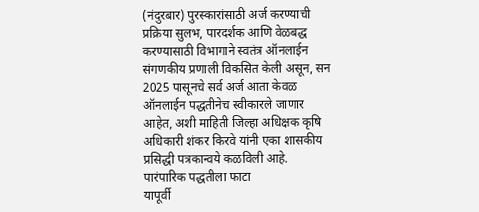(नंदुरबार) पुरस्कारांसाठी अर्ज करण्याची प्रक्रिया सुलभ, पारदर्शक आणि वेळबद्ध करण्यासाठी विभागाने स्वतंत्र ऑनलाईन संगणकीय प्रणाली विकसित केली असून, सन 2025 पासूनचे सर्व अर्ज आता केवळ ऑनलाईन पद्धतीनेच स्वीकारले जाणार आहेत, अशी माहिती जिल्हा अधिक्षक कृषि अधिकारी शंकर किरवे यांनी एका शासकीय प्रसिद्धी पत्रकान्वये कळविली आहे.
पारंपारिक पद्धतीला फाटा
यापूर्वी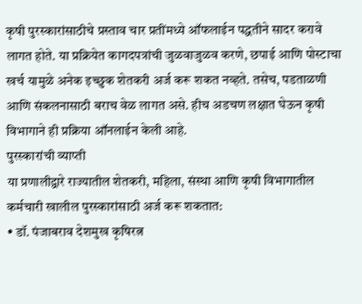कृषी पुरस्कारांसाठीचे प्रस्ताव चार प्रतींमध्ये ऑफलाईन पद्धतीने सादर करावे लागत होते. या प्रक्रियेत कागदपत्रांची जुळवाजुळव करणे, छपाई आणि पोस्टाचा खर्च यामुळे अनेक इच्छुक शेतकरी अर्ज करू शकत नव्हते. तसेच, पडताळणी आणि संकलनासाठी बराच वेळ लागत असे. हीच अडचण लक्षात घेऊन कृषी विभागाने ही प्रक्रिया ऑनलाईन केली आहे.
पुरस्कारांची व्याप्ती
या प्रणालीद्वारे राज्यातील शेतकरी, महिला, संस्था आणि कृषी विभागातील कर्मचारी खालील पुरस्कारांसाठी अर्ज करू शकतात:
• डॉ. पंजाबराव देशमुख कृषिरत्न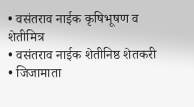• वसंतराव नाईक कृषिभूषण व शेतीमित्र
• वसंतराव नाईक शेतीनिष्ठ शेतकरी
• जिजामाता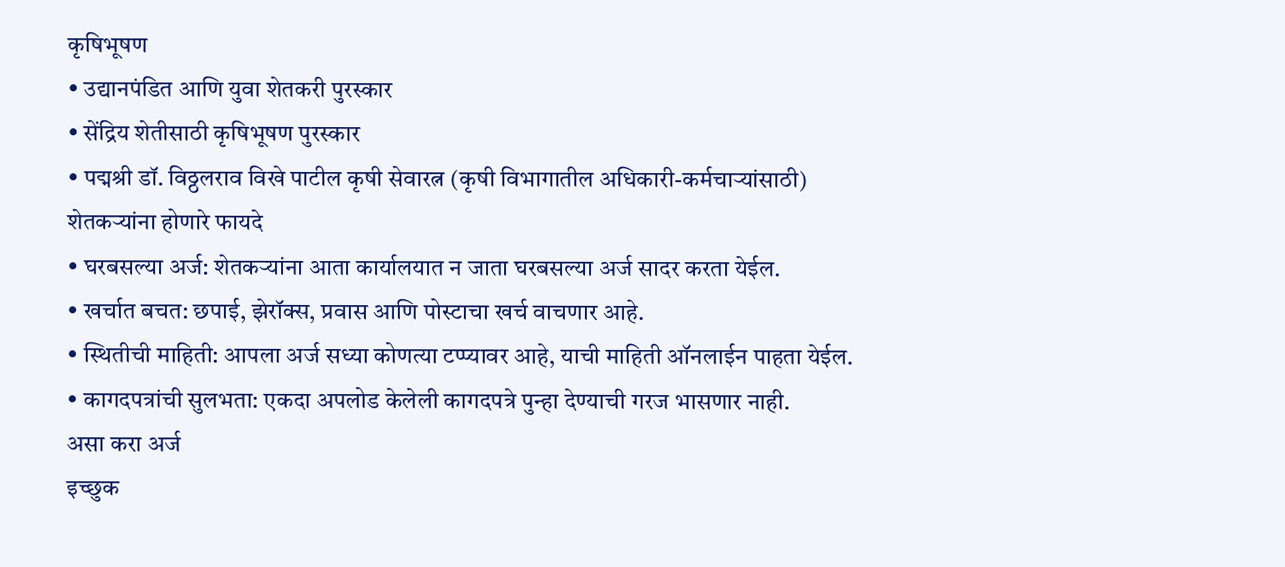कृषिभूषण
• उद्यानपंडित आणि युवा शेतकरी पुरस्कार
• सेंद्रिय शेतीसाठी कृषिभूषण पुरस्कार
• पद्मश्री डॉ. विठ्ठलराव विखे पाटील कृषी सेवारत्न (कृषी विभागातील अधिकारी-कर्मचाऱ्यांसाठी)
शेतकऱ्यांना होणारे फायदे
• घरबसल्या अर्ज: शेतकऱ्यांना आता कार्यालयात न जाता घरबसल्या अर्ज सादर करता येईल.
• खर्चात बचत: छपाई, झेरॉक्स, प्रवास आणि पोस्टाचा खर्च वाचणार आहे.
• स्थितीची माहिती: आपला अर्ज सध्या कोणत्या टप्प्यावर आहे, याची माहिती ऑनलाईन पाहता येईल.
• कागदपत्रांची सुलभता: एकदा अपलोड केलेली कागदपत्रे पुन्हा देण्याची गरज भासणार नाही.
असा करा अर्ज
इच्छुक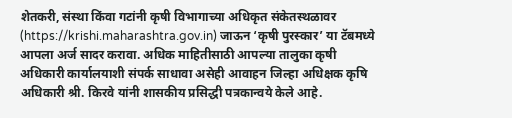शेतकरी, संस्था किंवा गटांनी कृषी विभागाच्या अधिकृत संकेतस्थळावर (https://krishi.maharashtra.gov.in) जाऊन ‘कृषी पुरस्कार’ या टॅबमध्ये आपला अर्ज सादर करावा. अधिक माहितीसाठी आपल्या तालुका कृषी अधिकारी कार्यालयाशी संपर्क साधावा असेही आवाहन जिल्हा अधिक्षक कृषि अधिकारी श्री. किरवे यांनी शासकीय प्रसिद्धी पत्रकान्वये केले आहे.